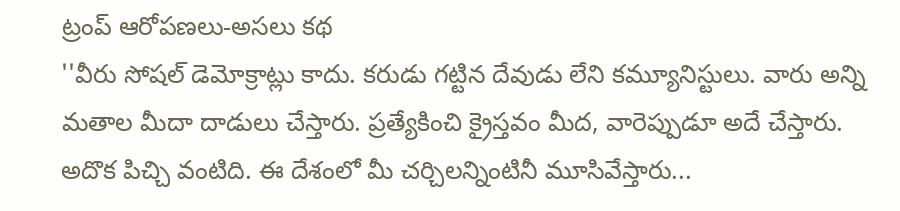ట్రంప్ ఆరోపణలు-అసలు కథ
''వీరు సోషల్ డెమోక్రాట్లు కాదు. కరుడు గట్టిన దేవుడు లేని కమ్యూనిస్టులు. వారు అన్ని మతాల మీదా దాడులు చేస్తారు. ప్రత్యేకించి క్రైస్తవం మీద, వారెప్పుడూ అదే చేస్తారు. అదొక పిచ్చి వంటిది. ఈ దేశంలో మీ చర్చిలన్నింటినీ మూసివేస్తారు...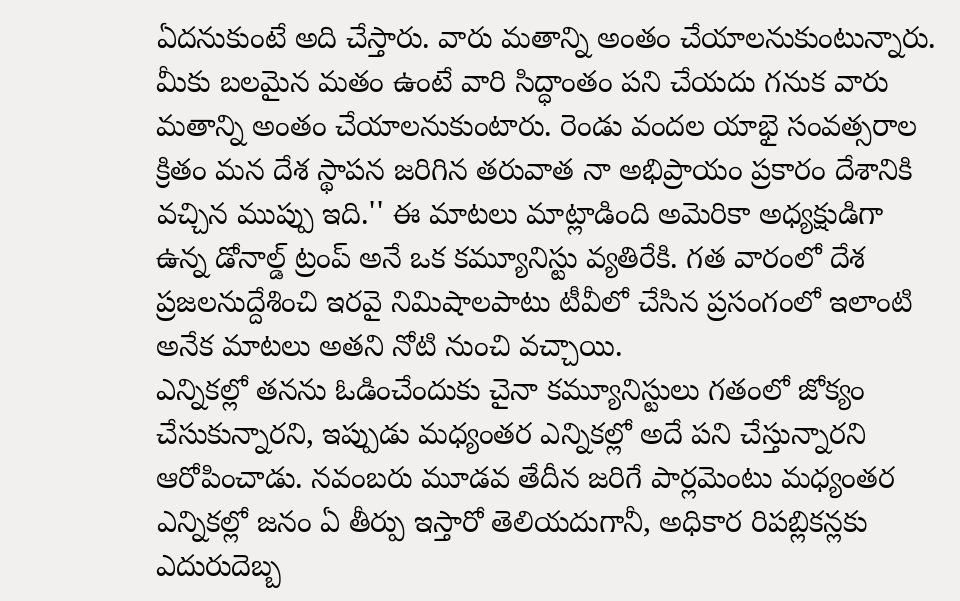ఏదనుకుంటే అది చేస్తారు. వారు మతాన్ని అంతం చేయాలనుకుంటున్నారు. మీకు బలమైన మతం ఉంటే వారి సిద్ధాంతం పని చేయదు గనుక వారు మతాన్ని అంతం చేయాలనుకుంటారు. రెండు వందల యాభై సంవత్సరాల క్రితం మన దేశ స్థాపన జరిగిన తరువాత నా అభిప్రాయం ప్రకారం దేశానికి వచ్చిన ముప్పు ఇది.'' ఈ మాటలు మాట్లాడింది అమెరికా అధ్యక్షుడిగా ఉన్న డోనాల్డ్ ట్రంప్ అనే ఒక కమ్యూనిస్టు వ్యతిరేకి. గత వారంలో దేశ ప్రజలనుద్దేశించి ఇరవై నిమిషాలపాటు టీవీలో చేసిన ప్రసంగంలో ఇలాంటి అనేక మాటలు అతని నోటి నుంచి వచ్చాయి.
ఎన్నికల్లో తనను ఓడించేందుకు చైనా కమ్యూనిస్టులు గతంలో జోక్యం చేసుకున్నారని, ఇప్పుడు మధ్యంతర ఎన్నికల్లో అదే పని చేస్తున్నారని ఆరోపించాడు. నవంబరు మూడవ తేదీన జరిగే పార్లమెంటు మధ్యంతర ఎన్నికల్లో జనం ఏ తీర్పు ఇస్తారో తెలియదుగానీ, అధికార రిపబ్లికన్లకు ఎదురుదెబ్బ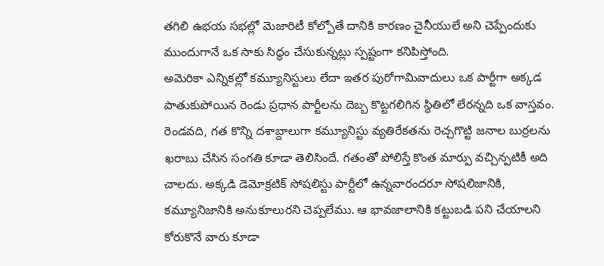తగిలి ఉభయ సభల్లో మెజారిటీ కోల్పోతే దానికి కారణం చైనీయులే అని చెప్పేందుకు ముందుగానే ఒక సాకు సిద్ధం చేసుకున్నట్లు స్పష్టంగా కనిపిస్తోంది.
అమెరికా ఎన్నికల్లో కమ్యూనిస్టులు లేదా ఇతర పురోగామివాదులు ఒక పార్టీగా అక్కడ పాతుకుపోయిన రెండు ప్రధాన పార్టీలను దెబ్బ కొట్టగలిగిన స్థితిలో లేరన్నది ఒక వాస్తవం. రెండవది, గత కొన్ని దశాబ్దాలుగా కమ్యూనిస్టు వ్యతిరేకతను రెచ్చగొట్టి జనాల బుర్రలను ఖరాబు చేసిన సంగతి కూడా తెలిసిందే. గతంతో పోలిస్తే కొంత మార్పు వచ్చిన్పటికీ అది చాలదు. అక్కడి డెమోక్రటిక్ సోషలిస్టు పార్టీలో ఉన్నవారందరూ సోషలిజానికి, కమ్యూనిజానికి అనుకూలురని చెప్పలేము. ఆ భావజాలానికి కట్టుబడి పని చేయాలని కోరుకొనే వారు కూడా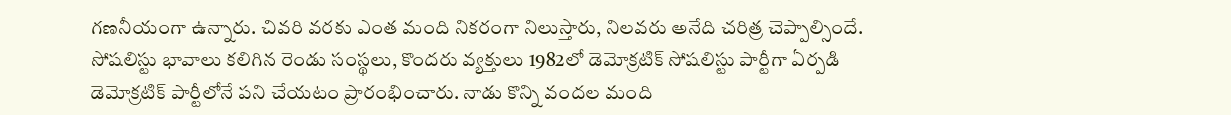గణనీయంగా ఉన్నారు. చివరి వరకు ఎంత మంది నికరంగా నిలుస్తారు, నిలవరు అనేది చరిత్ర చెప్పాల్సిందే. సోషలిస్టు భావాలు కలిగిన రెండు సంస్థలు, కొందరు వ్యక్తులు 1982లో డెమోక్రటిక్ సోషలిస్టు పార్టీగా ఏర్పడి డెమోక్రటిక్ పార్టీలోనే పని చేయటం ప్రారంభించారు. నాడు కొన్ని వందల మంది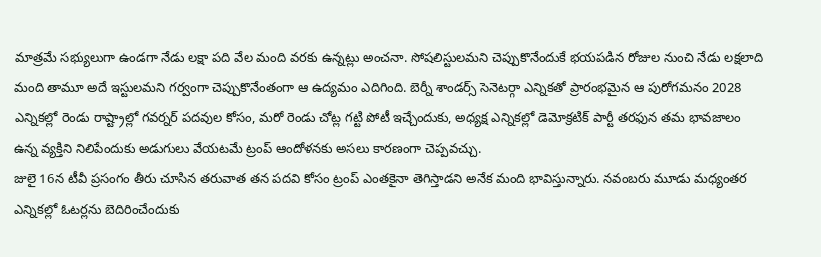మాత్రమే సభ్యులుగా ఉండగా నేడు లక్షా పది వేల మంది వరకు ఉన్నట్లు అంచనా. సోషలిస్టులమని చెప్పుకొనేందుకే భయపడిన రోజుల నుంచి నేడు లక్షలాది మంది తామూ అదే ఇస్టులమని గర్వంగా చెప్పుకొనేంతంగా ఆ ఉద్యమం ఎదిగింది. బెర్నీ శాండర్స్ సెనెటర్గా ఎన్నికతో ప్రారంభమైన ఆ పురోగమనం 2028 ఎన్నికల్లో రెండు రాష్ట్రాల్లో గవర్నర్ పదవుల కోసం, మరో రెండు చోట్ల గట్టి పోటీ ఇచ్చేందుకు, అధ్యక్ష ఎన్నికల్లో డెమోక్రటిక్ పార్టీ తరఫున తమ భావజాలం ఉన్న వ్యక్తిని నిలిపేందుకు అడుగులు వేయటమే ట్రంప్ ఆందోళనకు అసలు కారణంగా చెప్పవచ్చు.
జులై 16న టీవీ ప్రసంగం తీరు చూసిన తరువాత తన పదవి కోసం ట్రంప్ ఎంతకైనా తెగిస్తాడని అనేక మంది భావిస్తున్నారు. నవంబరు మూడు మధ్యంతర ఎన్నికల్లో ఓటర్లను బెదిరించేందుకు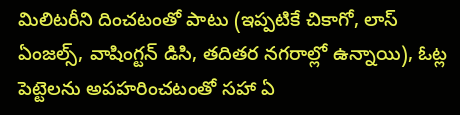మిలిటరీని దించటంతో పాటు (ఇప్పటికే చికాగో, లాస్ ఏంజల్స్, వాషింగ్టన్ డిసి, తదితర నగరాల్లో ఉన్నాయి), ఓట్ల పెట్టెలను అపహరించటంతో సహా ఏ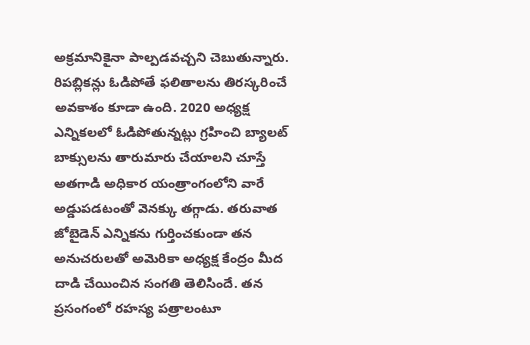అక్రమానికైనా పాల్పడవచ్చని చెబుతున్నారు. రిపబ్లికన్లు ఓడిపోతే ఫలితాలను తిరస్కరించే అవకాశం కూడా ఉంది. 2020 అధ్యక్ష ఎన్నికలలో ఓడిపోతున్నట్లు గ్రహించి బ్యాలట్ బాక్సులను తారుమారు చేయాలని చూస్తే అతగాడి అధికార యంత్రాంగంలోని వారే అడ్డుపడటంతో వెనక్కు తగ్గాడు. తరువాత జోబైడెన్ ఎన్నికను గుర్తించకుండా తన అనుచరులతో అమెరికా అధ్యక్ష కేంద్రం మీద దాడి చేయించిన సంగతి తెలిసిందే. తన ప్రసంగంలో రహస్య పత్రాలంటూ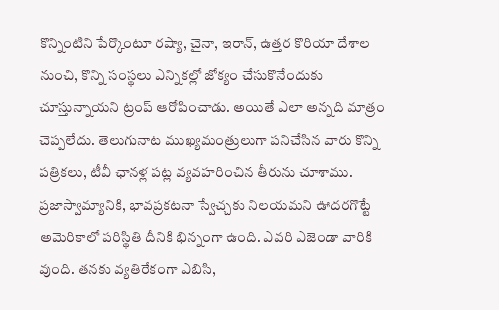కొన్నింటిని పేర్కొంటూ రష్యా, చైనా, ఇరాన్, ఉత్తర కొరియా దేశాల నుంచి, కొన్ని సంస్థలు ఎన్నికల్లో జోక్యం చేసుకొనేందుకు చూస్తున్నాయని ట్రంప్ ఆరోపించాడు. అయితే ఎలా అన్నది మాత్రం చెప్పలేదు. తెలుగునాట ముఖ్యమంత్రులుగా పనిచేసిన వారు కొన్ని పత్రికలు, టీవీ ఛానళ్ల పట్ల వ్యవహరించిన తీరును చూశాము. ప్రజాస్వామ్యానికి, భావప్రకటనా స్వేచ్చకు నిలయమని ఊదరగొట్టే అమెరికాలో పరిస్థితి దీనికి భిన్నంగా ఉంది. ఎవరి ఎజెండా వారికి వుంది. తనకు వ్యతిరేకంగా ఎబిసి,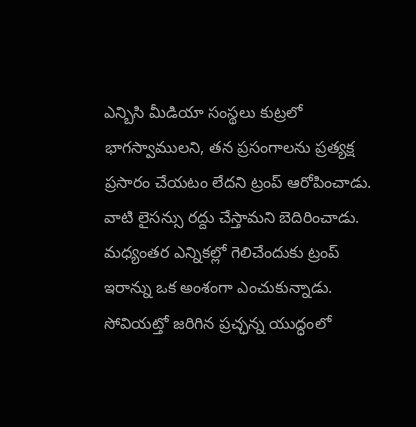ఎన్బిసి మీడియా సంస్థలు కుట్రలో భాగస్వాములని, తన ప్రసంగాలను ప్రత్యక్ష ప్రసారం చేయటం లేదని ట్రంప్ ఆరోపించాడు. వాటి లైసన్సు రద్దు చేస్తామని బెదిరించాడు. మధ్యంతర ఎన్నికల్లో గెలిచేందుకు ట్రంప్ ఇరాన్ను ఒక అంశంగా ఎంచుకున్నాడు.
సోవియట్తో జరిగిన ప్రచ్ఛన్న యుద్ధంలో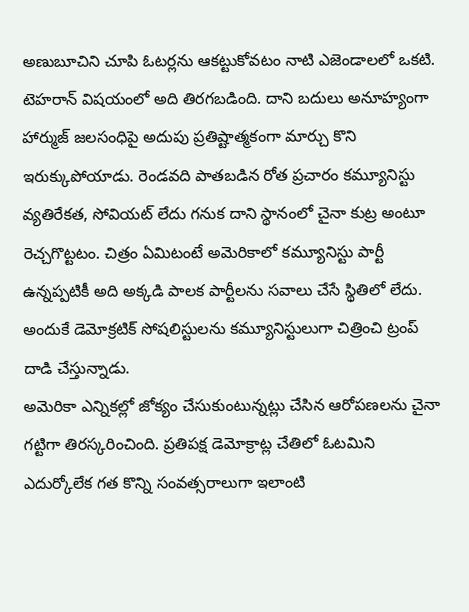అణుబూచిని చూపి ఓటర్లను ఆకట్టుకోవటం నాటి ఎజెండాలలో ఒకటి. టెహరాన్ విషయంలో అది తిరగబడింది. దాని బదులు అనూహ్యంగా హార్ముజ్ జలసంధిపై అదుపు ప్రతిష్టాత్మకంగా మార్చు కొని ఇరుక్కుపోయాడు. రెండవది పాతబడిన రోత ప్రచారం కమ్యూనిస్టు వ్యతిరేకత, సోవియట్ లేదు గనుక దాని స్థానంలో చైనా కుట్ర అంటూ రెచ్చగొట్టటం. చిత్రం ఏమిటంటే అమెరికాలో కమ్యూనిస్టు పార్టీ ఉన్నప్పటికీ అది అక్కడి పాలక పార్టీలను సవాలు చేసే స్థితిలో లేదు. అందుకే డెమోక్రటిక్ సోషలిస్టులను కమ్యూనిస్టులుగా చిత్రించి ట్రంప్ దాడి చేస్తున్నాడు.
అమెరికా ఎన్నికల్లో జోక్యం చేసుకుంటున్నట్లు చేసిన ఆరోపణలను చైనా గట్టిగా తిరస్కరించింది. ప్రతిపక్ష డెమోక్రాట్ల చేతిలో ఓటమిని ఎదుర్కోలేక గత కొన్ని సంవత్సరాలుగా ఇలాంటి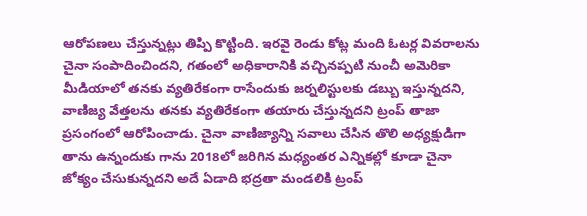ఆరోపణలు చేస్తున్నట్లు తిప్పి కొట్టింది. ఇరవై రెండు కోట్ల మంది ఓటర్ల వివరాలను చైనా సంపాదించిందని, గతంలో అధికారానికి వచ్చినప్పటి నుంచీ అమెరికా మీడియాలో తనకు వ్యతిరేకంగా రాసేందుకు జర్నలిస్టులకు డబ్బు ఇస్తున్నదని, వాణిజ్య వేత్తలను తనకు వ్యతిరేకంగా తయారు చేస్తున్నదని ట్రంప్ తాజా ప్రసంగంలో ఆరోపించాడు. చైనా వాణిజ్యాన్ని సవాలు చేసిన తొలి అధ్యక్షుడిగా తాను ఉన్నందుకు గాను 2018లో జరిగిన మధ్యంతర ఎన్నికల్లో కూడా చైనా జోక్యం చేసుకున్నదని అదే ఏడాది భద్రతా మండలికి ట్రంప్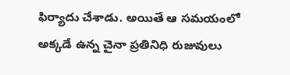ఫిర్యాదు చేశాడు. అయితే ఆ సమయంలో అక్కడే ఉన్న చైనా ప్రతినిధి రుజువులు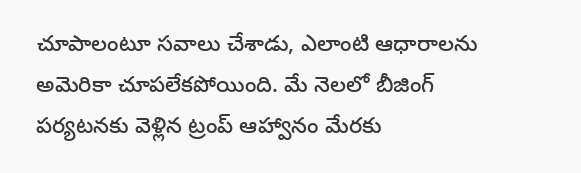చూపాలంటూ సవాలు చేశాడు, ఎలాంటి ఆధారాలను అమెరికా చూపలేకపోయింది. మే నెలలో బీజింగ్ పర్యటనకు వెళ్లిన ట్రంప్ ఆహ్వానం మేరకు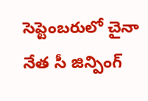సెప్టెంబరులో చైనా నేత సీ జిన్పింగ్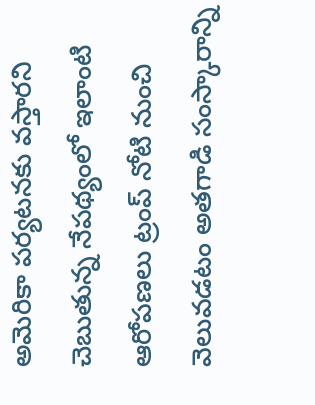అమెరికా పర్యటనకు వస్తారని చెబుతున్న నేపథ్యంలో ఇలాంటి ఆరోపణలు ట్రంప్ నోటి నుంచి వెలువడటం అతగాడి సంస్కారాన్ని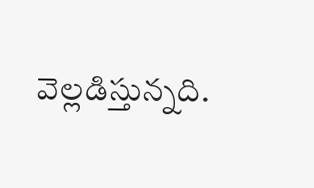వెల్లడిస్తున్నది.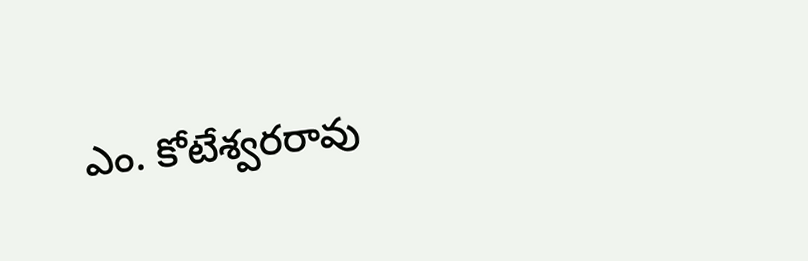ఎం. కోటేశ్వరరావు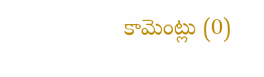కామెంట్లు (0)